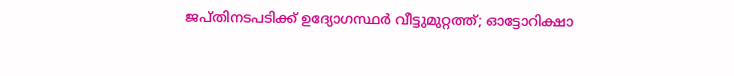ജപ്തിനടപടിക്ക് ഉദ്യോഗസ്ഥര്‍ വീട്ടുമുറ്റത്ത്; ഓട്ടോറിക്ഷാ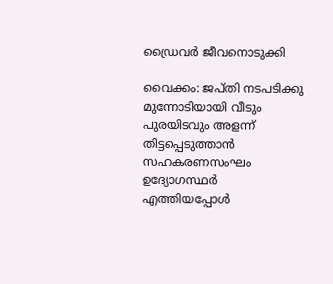ഡ്രൈവര്‍ ജീവനൊടുക്കി

വൈക്കം: ജപ്തി നടപടിക്കു മുന്നോടിയായി വീടും പുരയിടവും അളന്ന് തിട്ടപ്പെടുത്താന്‍ സഹകരണസംഘം ഉദ്യോഗസ്ഥര്‍ എത്തിയപ്പോള്‍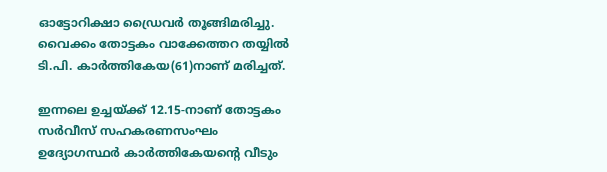ഓട്ടോറിക്ഷാ ഡ്രൈവര്‍ തൂങ്ങിമരിച്ചു. വൈക്കം തോട്ടകം വാക്കേത്തറ തയ്യില്‍ ടി.പി. കാര്‍ത്തികേയ(61)നാണ് മരിച്ചത്.

ഇന്നലെ ഉച്ചയ്ക്ക് 12.15-നാണ് തോട്ടകം സര്‍വീസ് സഹകരണസംഘം ഉദ്യോഗസ്ഥര്‍ കാര്‍ത്തികേയന്റെ വീടും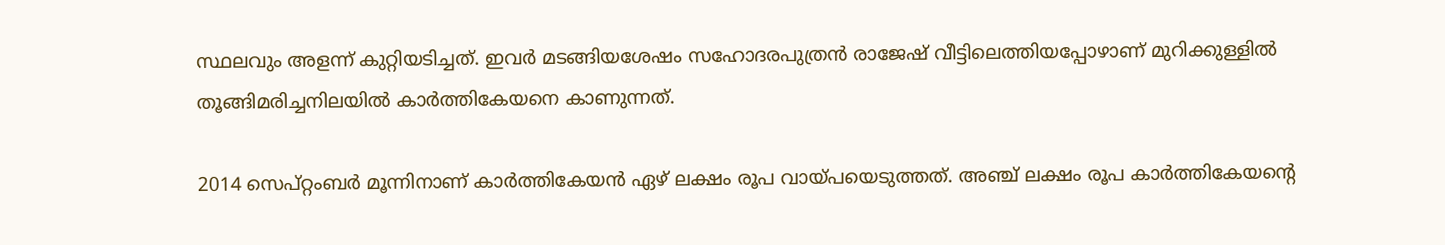സ്ഥലവും അളന്ന് കുറ്റിയടിച്ചത്. ഇവര്‍ മടങ്ങിയശേഷം സഹോദരപുത്രന്‍ രാജേഷ് വീട്ടിലെത്തിയപ്പോഴാണ് മുറിക്കുള്ളില്‍ തൂങ്ങിമരിച്ചനിലയില്‍ കാര്‍ത്തികേയനെ കാണുന്നത്.

2014 സെപ്റ്റംബര്‍ മൂന്നിനാണ് കാര്‍ത്തികേയന്‍ ഏഴ് ലക്ഷം രൂപ വായ്പയെടുത്തത്. അഞ്ച് ലക്ഷം രൂപ കാര്‍ത്തികേയന്റെ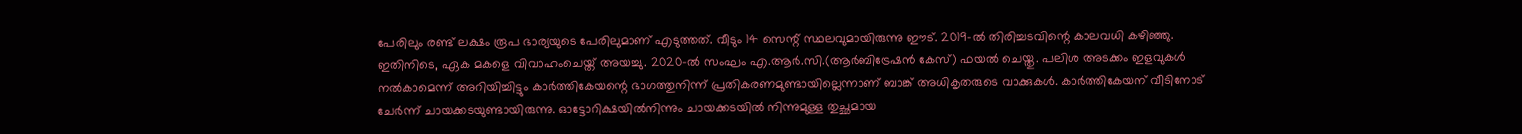പേരിലും രണ്ട് ലക്ഷം രൂപ ഭാര്യയുടെ പേരിലുമാണ് എടുത്തത്. വീടും 14 സെന്റ് സ്ഥലവുമായിരുന്നു ഈട്. 2019-ല്‍ തിരിച്ചടവിന്റെ കാലവധി കഴിഞ്ഞു. ഇതിനിടെ, ഏക മകളെ വിവാഹംചെയ്ത് അയച്ചു. 2020-ല്‍ സംഘം എ.ആര്‍.സി.(ആര്‍ബിട്രേഷന്‍ കേസ്) ഫയല്‍ ചെയ്തു. പലിശ അടക്കം ഇളവുകള്‍ നല്‍കാമെന്ന് അറിയിച്ചിട്ടും കാര്‍ത്തികേയന്റെ ഭാഗത്തുനിന്ന് പ്രതികരണമുണ്ടായില്ലെന്നാണ് ബാങ്ക് അധികൃതരുടെ വാക്കുകള്‍. കാര്‍ത്തികേയന് വീടിനോട് ചേര്‍ന്ന് ചായക്കടയുണ്ടായിരുന്നു. ഓട്ടോറിക്ഷയില്‍നിന്നും ചായക്കടയില്‍ നിന്നുമുള്ള തുച്ഛമായ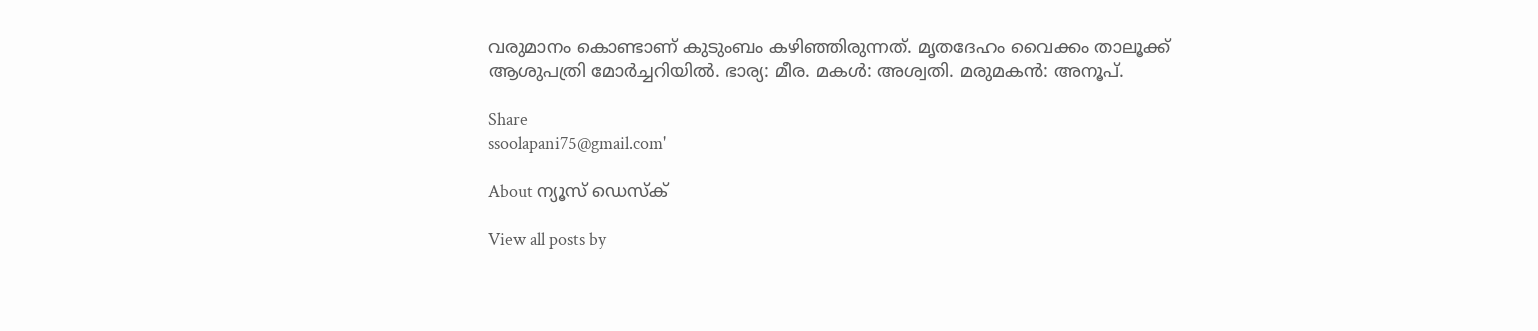വരുമാനം കൊണ്ടാണ് കുടുംബം കഴിഞ്ഞിരുന്നത്. മൃതദേഹം വൈക്കം താലൂക്ക് ആശുപത്രി മോര്‍ച്ചറിയില്‍. ഭാര്യ: മീര. മകള്‍: അശ്വതി. മരുമകന്‍: അനൂപ്.

Share
ssoolapani75@gmail.com'

About ന്യൂസ് ഡെസ്ക്

View all posts by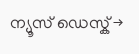ന്യൂസ് ഡെസ്ക് →